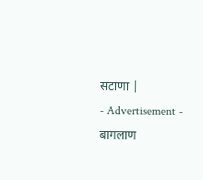सटाणा |
- Advertisement -
बागलाण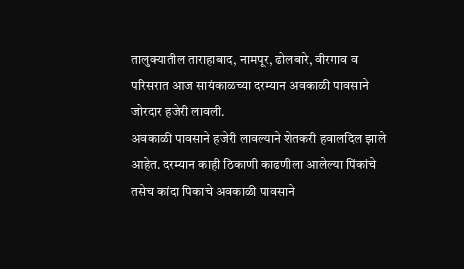तालुक्यातील ताराहाबाद, नामपूर, ढोलबारे, वीरगाव व परिसरात आज सायंकाळच्या दरम्यान अवकाळी पावसाने जोरदार हजेरी लावली.
अवकाळी पावसाने हजेरी लावल्याने शेतकरी हवालदिल झाले आहेत. दरम्यान काही ठिकाणी काढणीला आलेल्या पिंकांचे तसेच कांदा पिकाचे अवकाळी पावसाने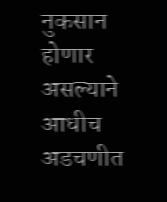नुकसान होणार असल्याने आधीच अडचणीत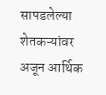सापडलेल्या शेतकऱ्यांवर अजून आर्थिक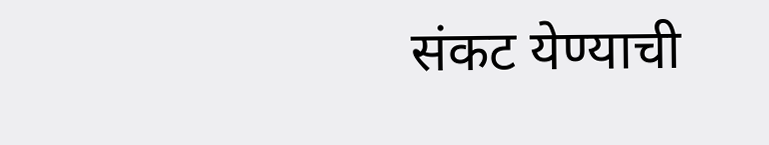संकट येण्याची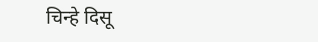चिन्हे दिसू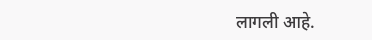लागली आहे.